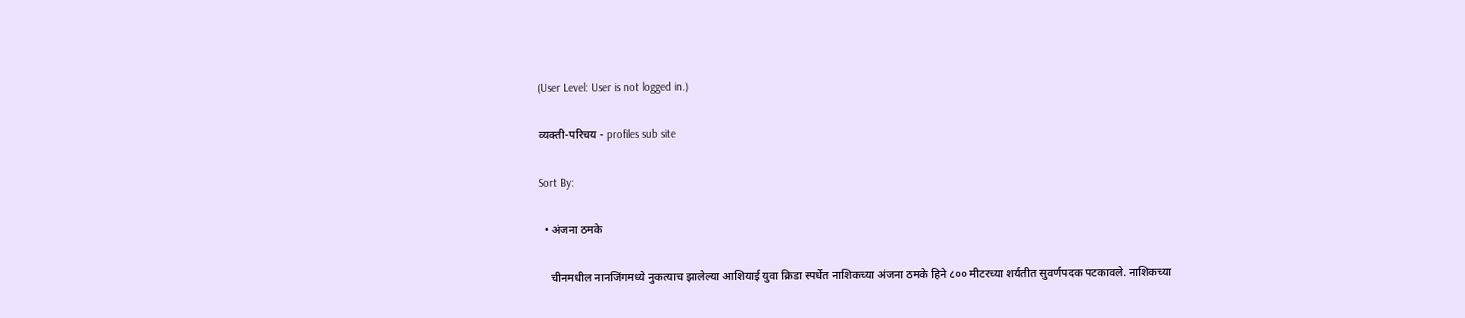(User Level: User is not logged in.)

व्यक्ती-परिचय - profiles sub site

Sort By:

  • अंजना ठमके

    चीनमधील नानजिंगमध्ये नुकत्याच झालेल्या आशियाई युवा क्रिडा स्पर्धेत नाशिकच्या अंजना ठमके हिने ८०० मीटरच्या शर्यतीत सुवर्णपदक पटकावले. नाशिकच्या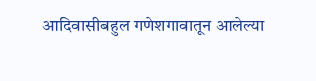आदिवासीबहुल गणेशगावातून आलेल्या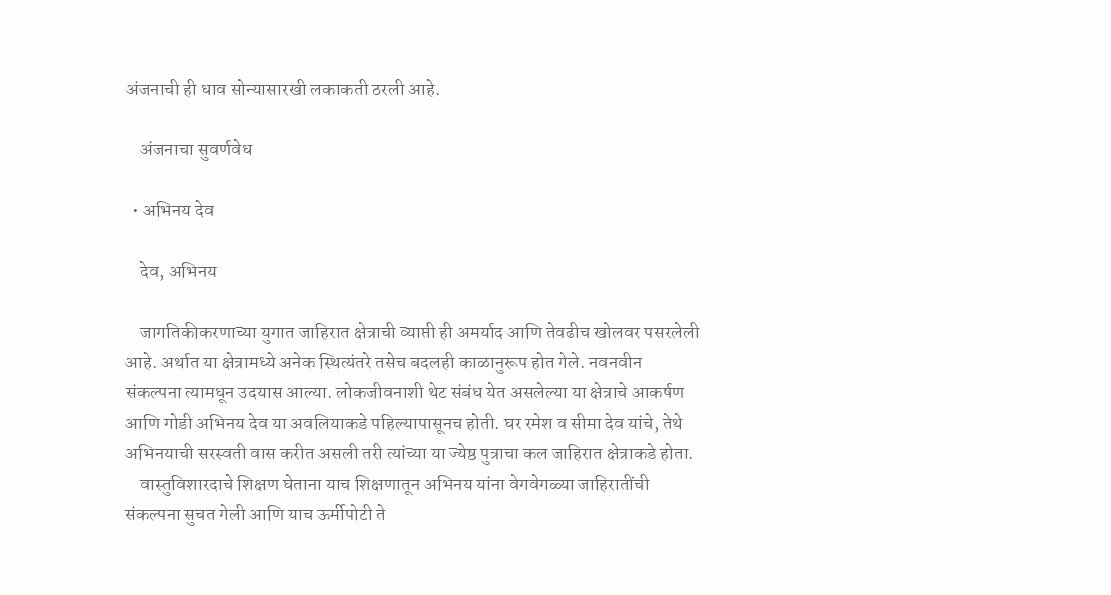अंजनाची ही धाव सोन्यासारखी लकाकती ठरली आहे.

    अंजनाचा सुवर्णवेध

  • अभिनय देव

    देव, अभिनय

    जागतिकीकरणाच्या युगात जाहिरात क्षेत्राची व्याप्ती ही अमर्याद आणि तेवढीच खोलवर पसरलेली आहे. अर्थात या क्षेत्रामध्ये अनेक स्थित्यंतरे तसेच बदलही काळानुरूप होत गेले. नवनवीन संकल्पना त्यामधून उदयास आल्या. लोकजीवनाशी थेट संबंध येत असलेल्या या क्षेत्राचे आकर्षण आणि गोडी अभिनय देव या अवलियाकडे पहिल्यापासूनच होती. घर रमेश व सीमा देव यांचे, तेथे अभिनयाची सरस्वती वास करीत असली तरी त्यांच्या या ज्येष्ठ पुत्राचा कल जाहिरात क्षेत्राकडे होता.
    वास्तुविशारदाचे शिक्षण घेताना याच शिक्षणातून अभिनय यांना वेगवेगळ्या जाहिरातींची संकल्पना सुचत गेली आणि याच ऊर्मीपोटी ते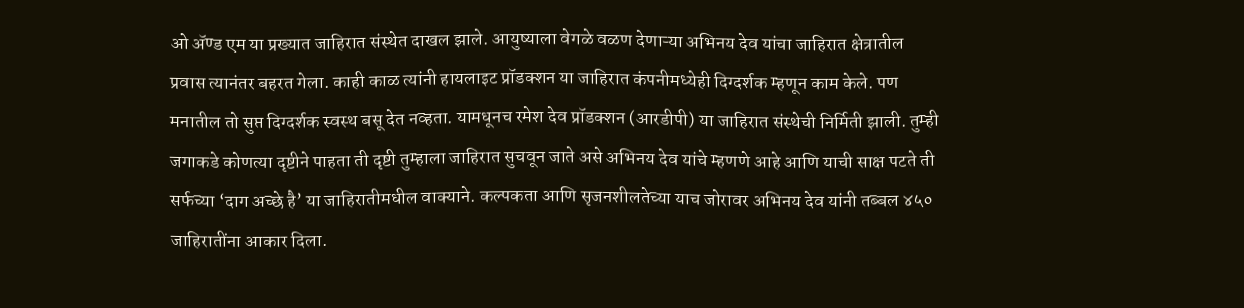ओ अ‍ॅण्ड एम या प्रख्यात जाहिरात संस्थेत दाखल झाले. आयुष्याला वेगळे वळण देणाऱ्या अभिनय देव यांचा जाहिरात क्षेत्रातील प्रवास त्यानंतर बहरत गेला. काही काळ त्यांनी हायलाइट प्रॉडक्शन या जाहिरात कंपनीमध्येही दिग्दर्शक म्हणून काम केले. पण मनातील तो सुप्त दिग्दर्शक स्वस्थ बसू देत नव्हता. यामधूनच रमेश देव प्रॉडक्शन (आरडीपी) या जाहिरात संस्थेची निर्मिती झाली. तुम्ही जगाकडे कोणत्या दृष्टीने पाहता ती दृष्टी तुम्हाला जाहिरात सुचवून जाते असे अभिनय देव यांचे म्हणणे आहे आणि याची साक्ष पटते ती सर्फच्या ‘दाग अच्छे है’ या जाहिरातीमधील वाक्याने. कल्पकता आणि सृजनशीलतेच्या याच जोरावर अभिनय देव यांनी तब्बल ४५० जाहिरातींना आकार दिला.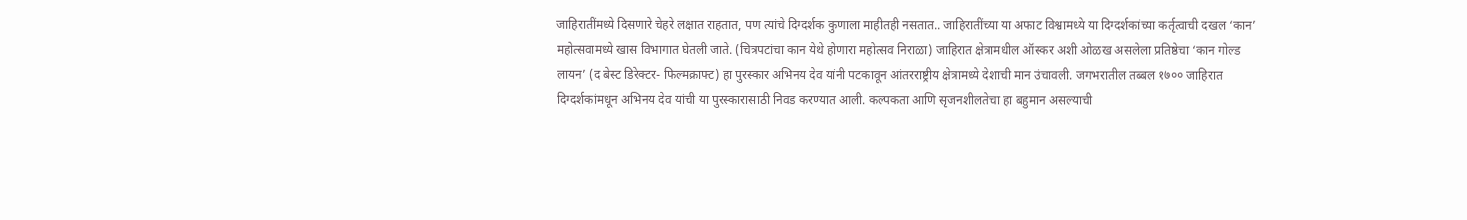जाहिरातींमध्ये दिसणारे चेहरे लक्षात राहतात, पण त्यांचे दिग्दर्शक कुणाला माहीतही नसतात.. जाहिरातींच्या या अफाट विश्वामध्ये या दिग्दर्शकांच्या कर्तृत्वाची दखल ‘कान’ महोत्सवामध्ये खास विभागात घेतली जाते. (चित्रपटांचा कान येथे होणारा महोत्सव निराळा) जाहिरात क्षेत्रामधील ऑस्कर अशी ओळख असलेला प्रतिष्ठेचा ‘कान गोल्ड लायन’ (द बेस्ट डिरेक्टर- फिल्मक्राफ्ट) हा पुरस्कार अभिनय देव यांनी पटकावून आंतरराष्ट्रीय क्षेत्रामध्ये देशाची मान उंचावली. जगभरातील तब्बल १७०० जाहिरात दिग्दर्शकांमधून अभिनय देव यांची या पुरस्कारासाठी निवड करण्यात आली. कल्पकता आणि सृजनशीलतेचा हा बहुमान असल्याची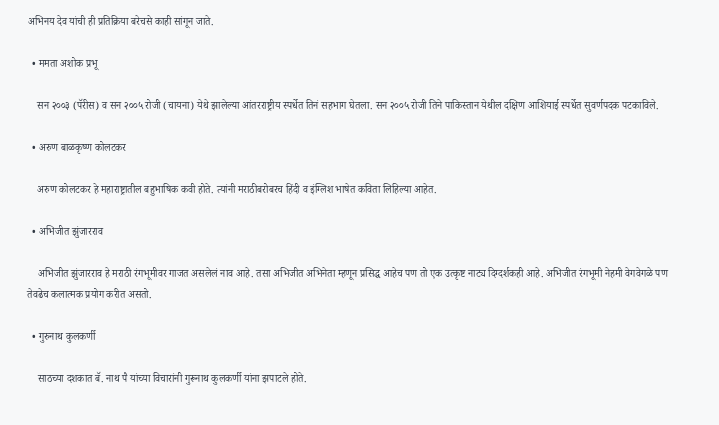अभिनय देव यांची ही प्रतिक्रिया बरेचसे काही सांगून जाते.

  • ममता अशोक प्रभू

    सन २००३ (पॅरीस) व सन २००५ रोजी (चायना) येथे झालेल्या आंतरराष्ट्रीय स्पर्धेत तिनं सहभाग घेतला. सन २००५ रोजी तिने पाकिस्तान येथील दक्षिण आशियाई स्पर्धेत सुवर्णपदक पटकाविले.

  • अरुण बाळकृष्ण कोलटकर

    अरुण कोलटकर हे महाराष्ट्रातील बहुभाषिक कवी होते. त्यांनी मराठीबरोबरच हिंदी व इंग्लिश भाषेत कविता लिहिल्या आहेत.

  • अभिजीत झुंजारराव

    अभिजीत झुंजारराव हे मराठी रंगभूमीवर गाजत असलेलं नाव आहे. तसा अभिजीत अभिनेता म्हणून प्रसिद्ध आहेच पण तो एक उत्कृष्ट नाट्य दिग्दर्शकही आहे. अभिजीत रंगभूमी नेहमी वेगवेगळे पण तेवढेच कलात्मक प्रयोग करीत असतो.

  • गुरुनाथ कुलकर्णी

    साठच्या दशकात बॅ. नाथ पै यांच्या विचारांनी गुरूनाथ कुलकर्णी यांना झपाटले होते.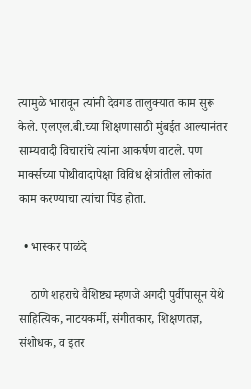त्यामुळे भारावून त्यांनी देवगड तालुक्यात काम सुरू केले. एलएल.बी.च्या शिक्षणासाठी मुंबईत आल्यानंतर साम्यवादी विचारांचे त्यांना आकर्षण वाटले. पण मार्क्सच्या पोथीवादापेक्षा विविध क्षेत्रांतील लोकांत काम करण्याचा त्यांचा पिंड होता.

  • भास्कर पाळंदे

    ठाणे शहराचे वैशिष्ट्य म्हणजे अगदी पुर्वीपासून येथे साहित्यिक, नाटयकर्मी, संगीतकार, शिक्षणतज्ञ, संशोधक, व इतर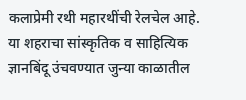कलाप्रेमी रथी महारथींची रेलचेल आहे. या शहराचा सांस्कृतिक व साहित्यिक ज्ञानबिंदू उंचवण्यात जुन्या काळातील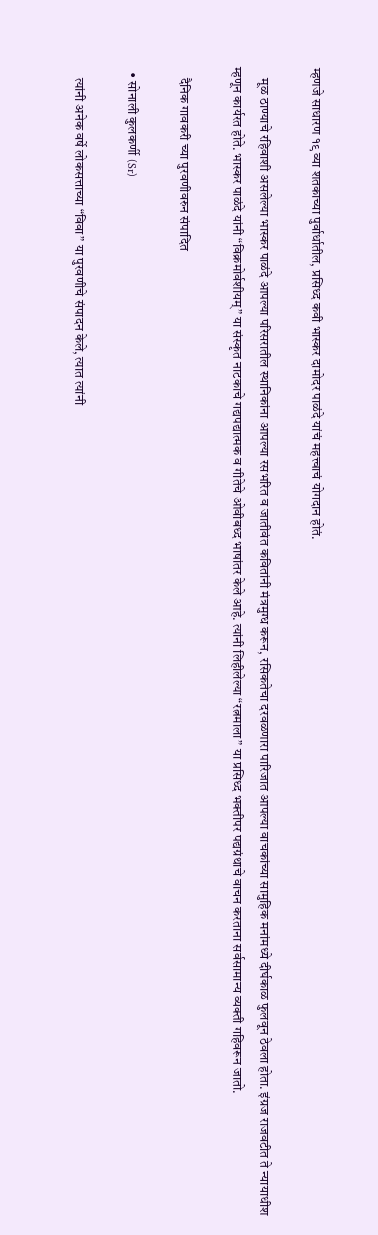म्हणजे साधारण १९ व्या शतकाच्या पुर्वार्धातील, प्रसिध्द कवी भास्कर दामोदर पाळंदे यांचं महत्त्वाचं योगदान होतं.

    मूळ ठाण्याचे रहिवाशी असलेल्या भास्कर पाळंदे आपल्या परिसरातील स्थानिकांना आपल्या रसभरित व जातीवंत कवितांनी मंत्रमुग्ध करून, रसिकतेचा दरवळणारा पारिजात आपल्या वाचकांच्या सामुहिक मनांमध्ये दीर्घकाळ फुलवून ठेवला होता. इंग्रज राजवटीत ते न्यायाधीश म्हणून कार्यरत होते. भास्कर पाळंदे यांनी “विक्रमोर्वशीयम्” या संस्कृत नाटकाचे गद्यपद्यात्मक व गीतेचे ओवीबध्द भाषांतर केले आहे. त्यांनी लिहीलेल्या “रत्नमाला” या प्रसिध्द भक्तीपर पद्यग्रंथाचे वाचन करताना सर्वसामान्य व्यक्ती गहिवरून जातो.

    दैनिक गावकरी च्या पुरवणीवरुन संपादित

  • सोनाली कुलकर्णी (Sr)

    त्यांनी अनेक वर्षे लोकसत्ताच्या “विवा” या पुरवणीचे संपादन केले, त्यात त्यांनी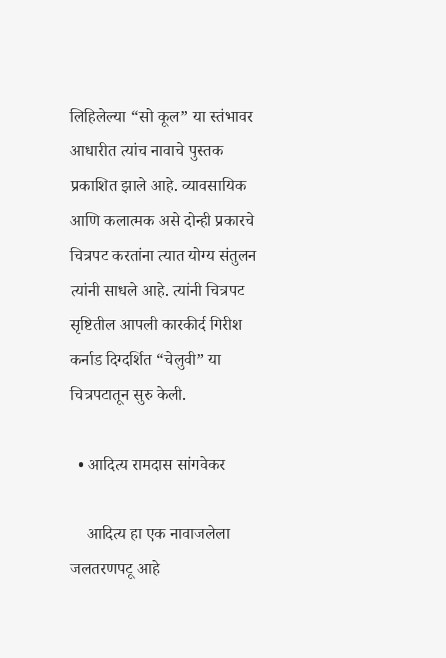लिहिलेल्या “सो कूल” या स्तंभावर आधारीत त्यांच नावाचे पुस्तक प्रकाशित झाले आहे. व्यावसायिक आणि कलात्मक असे दोन्ही प्रकारचे चित्रपट करतांना त्यात योग्य संतुलन त्यांनी साधले आहे. त्यांनी चित्रपट सृष्टितील आपली कारकीर्द गिरीश कर्नाड दिग्दर्शित “चेलुवी” या चित्रपटातून सुरु केली.

  • आदित्य रामदास सांगवेकर

    आदित्य हा एक नावाजलेला जलतरणपटू आहे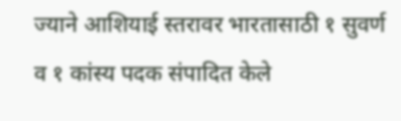ज्याने आशियाई स्तरावर भारतासाठी १ सुवर्ण व १ कांस्य पदक संपादित केले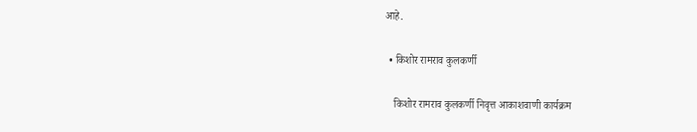आहे.

  • किशोर रामराव कुलकर्णी

    किशोर रामराव कुलकर्णी निवृत्त आकाशवाणी कार्यक्रम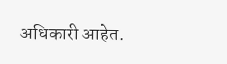अधिकारी आहेत.